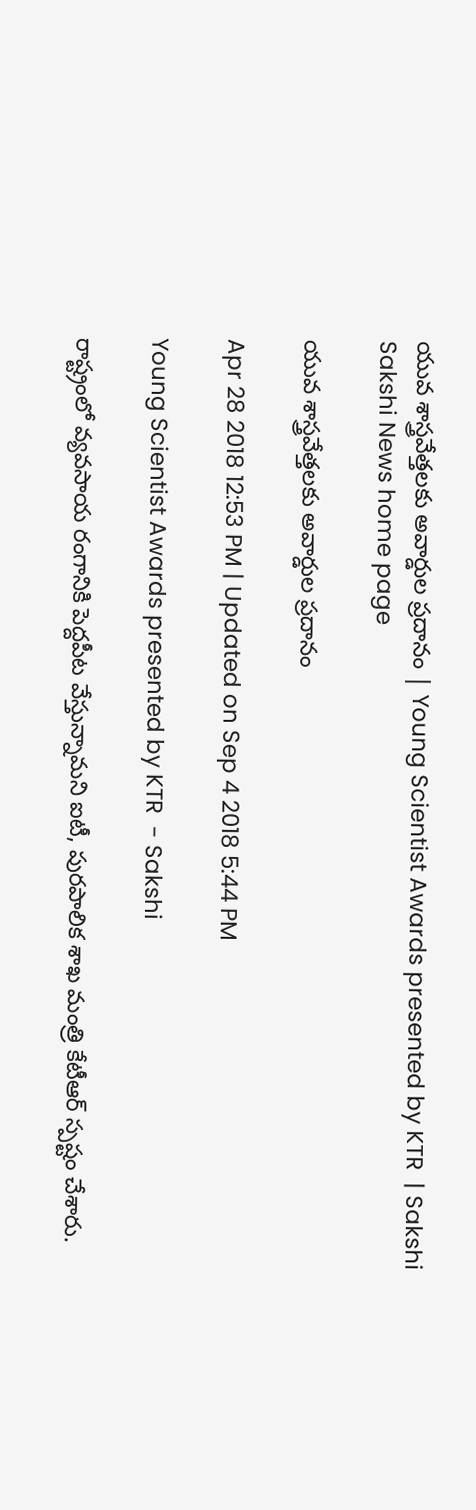యువ శాస్త్రవేత్తలకు అవార్డుల ప్రదానం | Young Scientist Awards presented by KTR  | Sakshi
Sakshi News home page

యువ శాస్త్రవేత్తలకు అవార్డుల ప్రదానం

Apr 28 2018 12:53 PM | Updated on Sep 4 2018 5:44 PM

Young Scientist Awards presented by KTR  - Sakshi

రాష్ట్రంలో వ్యవసాయ రంగానికి పెద్దపీట వేస్తున్నామని ఐటీ, పురపాలిక శాఖ మంత్రి కేటీఆర్ స్పష్టం చేశారు.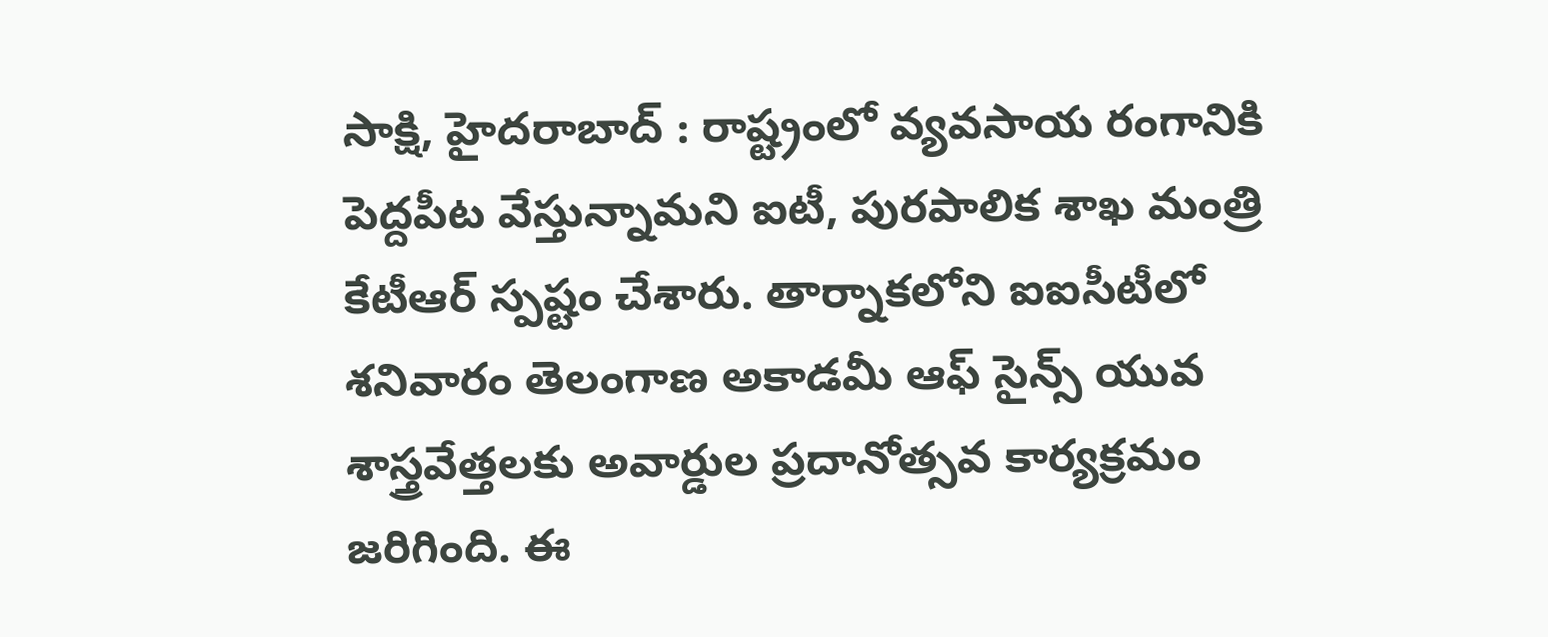సాక్షి, హైదరాబాద్ : రాష్ట్రంలో వ్యవసాయ రంగానికి పెద్దపీట వేస్తున్నామని ఐటీ, పురపాలిక శాఖ మంత్రి కేటీఆర్ స్పష్టం చేశారు. తార్నాకలోని ఐఐసీటీలో శనివారం తెలంగాణ అకాడమీ ఆఫ్ సైన్స్ యువ శాస్త్రవేత్తలకు అవార్డుల ప్రదానోత్సవ కార్యక్రమం జరిగింది. ఈ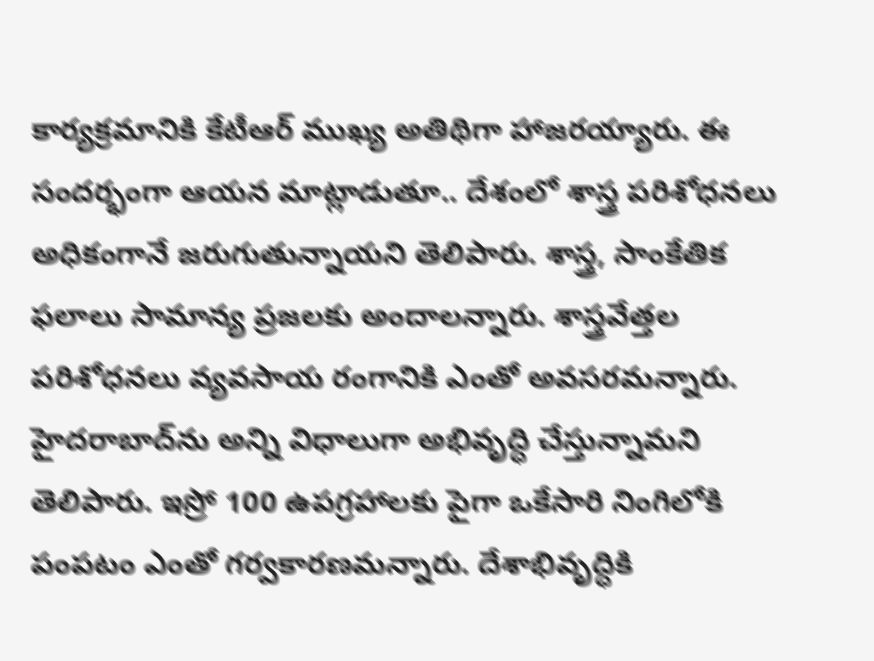కార్యక్రమానికి కేటీఆర్ ముఖ్య అతిథిగా హాజరయ్యారు. ఈ సందర్భంగా ఆయన మాట్లాడుతూ.. దేశంలో శాస్త్ర పరిశోధనలు అధికంగానే జరుగుతున్నాయని తెలిపారు. శాస్త్ర, సాంకేతిక ఫలాలు సామాన్య ప్రజలకు అందాలన్నారు. శాస్త్రవేత్తల పరిశోధనలు వ్యవసాయ రంగానికి ఎంతో అవసరమన్నారు. హైదరాబాద్‌ను అన్ని విధాలుగా అభివృద్ధి చేస్తున్నామని తెలిపారు. ఇస్రో 100 ఉపగ్రహాలకు పైగా ఒకేసారి నింగిలోకి పంపటం ఎంతో గర్వకారణమన్నారు. దేశాభివృద్ధికి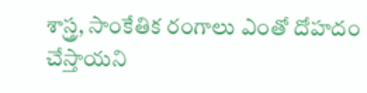శాస్త్ర, సాంకేతిక రంగాలు ఎంతో దోహదం చేస్తాయని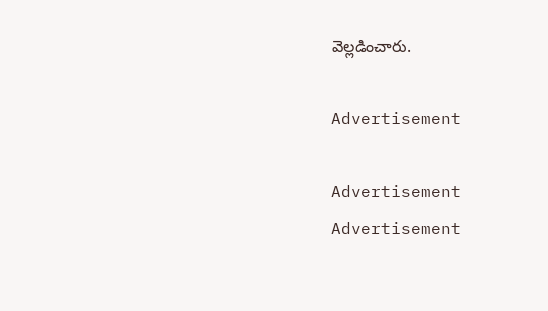వెల్లడించారు.

Advertisement

Advertisement
Advertisement